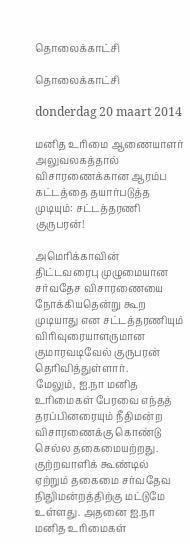தொலைக்காட்சி

தொலைக்காட்சி

donderdag 20 maart 2014

மனித உரிமை ஆணையாளர் அலுவலகத்தால் விசாரணைக்கான ஆரம்ப கட்டத்தை தயார்படுத்த முடியும்: சட்டத்தரணி குருபரன்!

அமெரிக்காவின் திட்டவரைபு முழுமையான சர்வதேச விசாரணையை நோக்கியதென்று கூற முடியாது என சட்டத்தரணியும் விரிவுரையாளருமான குமாரவடிவேல் குருபரன் தெரிவித்துள்ளார்.
மேலும், ஐ.நா மனித உரிமைகள் பேரவை எந்தத் தரப்பினரையும் நீதிமன்ற விசாரணைக்கு கொண்டு செல்ல தகைமையற்றது. குற்றவாளிக் கூண்டில் ஏற்றும் தகைமை சர்வதேவ நிதுிமன்றத்திற்கு மட்டுமே உள்ளது. அதனை ஐ.நா மனித உரிமைகள்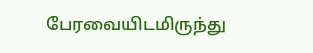பேரவையிடமிருந்து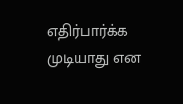எதிர்பார்க்க முடியாது என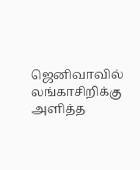ஜெனிவாவில் லங்காசிறிக்கு அளித்த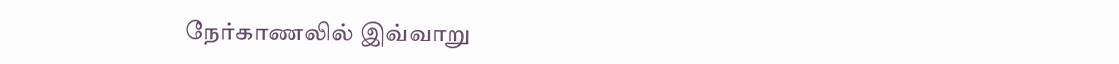நேர்காணலில் இவ்வாறு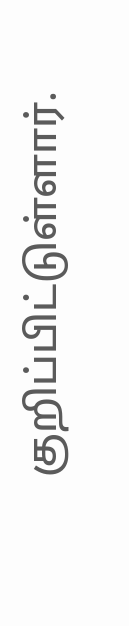குறிப்பிட்டுள்ளார்.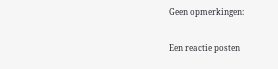Geen opmerkingen:

Een reactie posten